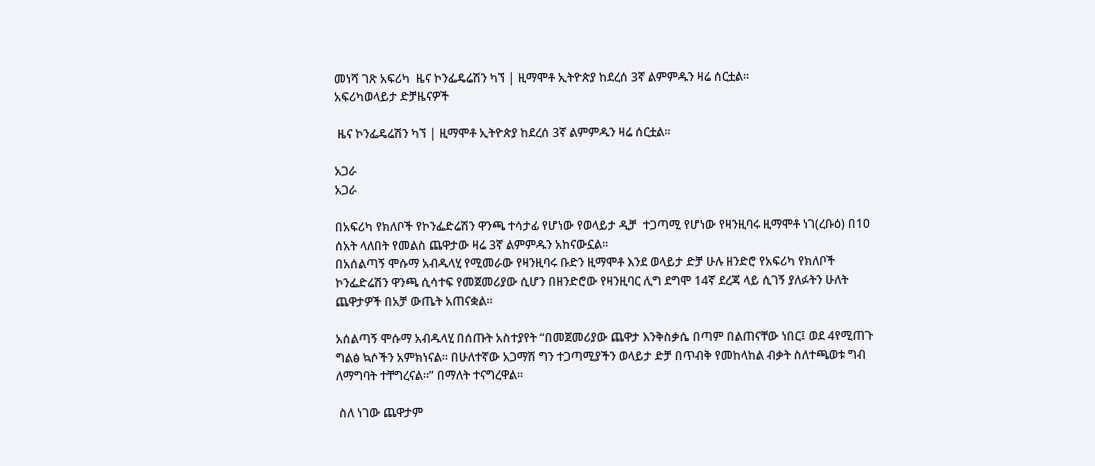መነሻ ገጽ አፍሪካ  ዜና ኮንፌዴሬሽን ካኘ | ዚማሞቶ ኢትዮጵያ ከደረሰ 3ኛ ልምምዱን ዛሬ ሰርቷል።
አፍሪካወላይታ ድቻዜናዎች

 ዜና ኮንፌዴሬሽን ካኘ | ዚማሞቶ ኢትዮጵያ ከደረሰ 3ኛ ልምምዱን ዛሬ ሰርቷል።

አጋራ
አጋራ

በአፍሪካ የክለቦች የኮንፌድሬሽን ዋንጫ ተሳታፊ የሆነው የወላይታ ዲቻ  ተጋጣሚ የሆነው የዛንዚባሩ ዚማሞቶ ነገ(ረቡዕ) በ10 ሰአት ላለበት የመልስ ጨዋታው ዛሬ 3ኛ ልምምዱን አከናውኗል።
በአሰልጣኝ ሞሱማ አብዱላሂ የሚመራው የዛንዚባሩ ቡድን ዚማሞቶ እንደ ወላይታ ድቻ ሁሉ ዘንድሮ የአፍሪካ የክለቦች ኮንፌድሬሽን ዋንጫ ሲሳተፍ የመጀመሪያው ሲሆን በዘንድሮው የዛንዚባር ሊግ ደግሞ 14ኛ ደረጃ ላይ ሲገኝ ያለፉትን ሁለት ጨዋታዎች በአቻ ውጤት አጠናቋል።

አሰልጣኝ ሞሱማ አብዱላሂ በሰጡት አስተያየት “በመጀመሪያው ጨዋታ እንቅስቃሴ በጣም በልጠናቸው ነበር፤ ወደ 4የሚጠጉ ግልፅ ኳሶችን አምክነናል። በሁለተኛው አጋማሽ ግን ተጋጣሚያችን ወላይታ ድቻ በጥብቅ የመከላከል ብቃት ስለተጫወቱ ግብ ለማግባት ተቸግረናል።” በማለት ተናግረዋል።

 ስለ ነገው ጨዋታም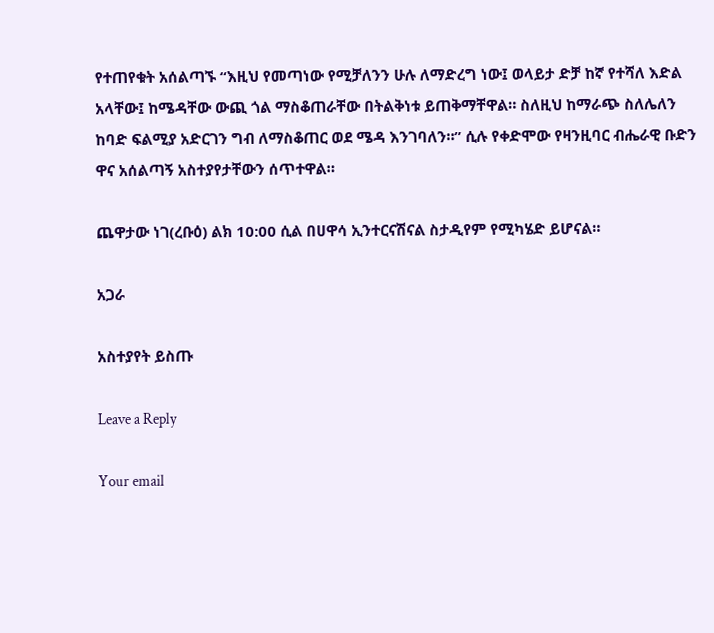የተጠየቁት አሰልጣኙ “እዚህ የመጣነው የሚቻለንን ሁሉ ለማድረግ ነው፤ ወላይታ ድቻ ከኛ የተሻለ እድል አላቸው፤ ከሜዳቸው ውጪ ጎል ማስቆጠራቸው በትልቅነቱ ይጠቅማቸዋል። ስለዚህ ከማራጭ ስለሌለን ከባድ ፍልሚያ አድርገን ግብ ለማስቆጠር ወደ ሜዳ እንገባለን።” ሲሉ የቀድሞው የዛንዚባር ብሔራዊ ቡድን ዋና አሰልጣኝ አስተያየታቸውን ሰጥተዋል።

ጨዋታው ነገ(ረቡዕ) ልክ 10:00 ሲል በሀዋሳ ኢንተርናሽናል ስታዲየም የሚካሄድ ይሆናል።

አጋራ

አስተያየት ይስጡ

Leave a Reply

Your email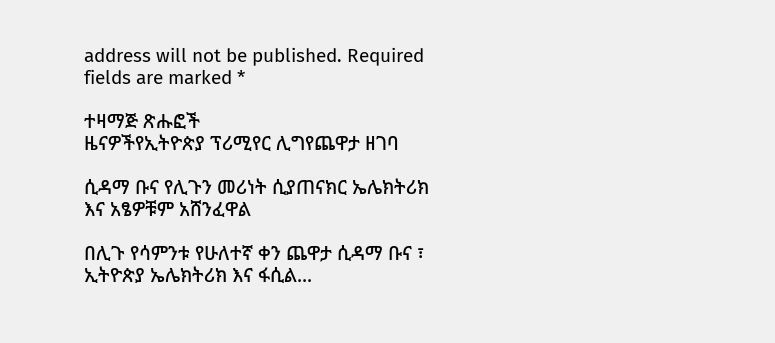address will not be published. Required fields are marked *

ተዛማጅ ጽሑፎች
ዜናዎችየኢትዮጵያ ፕሪሚየር ሊግየጨዋታ ዘገባ

ሲዳማ ቡና የሊጉን መሪነት ሲያጠናክር ኤሌክትሪክ እና አፄዎቹም አሸንፈዋል

በሊጉ የሳምንቱ የሁለተኛ ቀን ጨዋታ ሲዳማ ቡና ፣ ኢትዮጵያ ኤሌክትሪክ እና ፋሲል...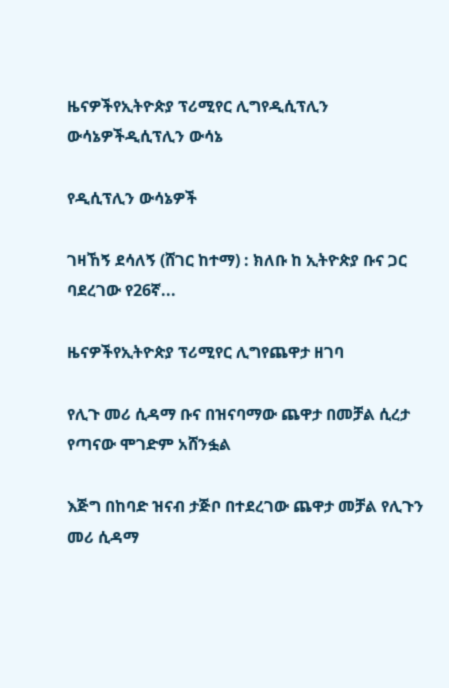ዜናዎችየኢትዮጵያ ፕሪሚየር ሊግየዲሲፕሊን ውሳኔዎችዲሲፕሊን ውሳኔ

የዲሲፕሊን ውሳኔዎች

ገዛኸኝ ደሳለኝ (ሸገር ከተማ) : ክለቡ ከ ኢትዮጵያ ቡና ጋር ባደረገው የ26ኛ...

ዜናዎችየኢትዮጵያ ፕሪሚየር ሊግየጨዋታ ዘገባ

የሊጉ መሪ ሲዳማ ቡና በዝናባማው ጨዋታ በመቻል ሲረታ የጣናው ሞገድም አሸንፏል

እጅግ በከባድ ዝናብ ታጅቦ በተደረገው ጨዋታ መቻል የሊጉን መሪ ሲዳማ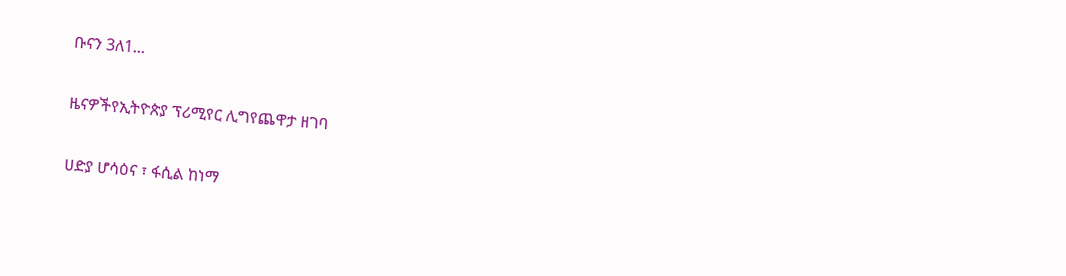ቡናን 3ለ1...

ዜናዎችየኢትዮጵያ ፕሪሚየር ሊግየጨዋታ ዘገባ

ሀድያ ሆሳዕና ፣ ፋሲል ከነማ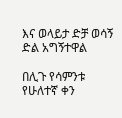እና ወላይታ ድቻ ወሳኝ ድል አግኝተዋል

በሊጉ የሳምንቱ የሁለተኛ ቀን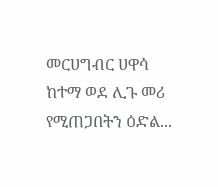መርሀግብር ሀዋሳ ከተማ ወደ ሊጉ መሪ የሚጠጋበትን ዕድል...